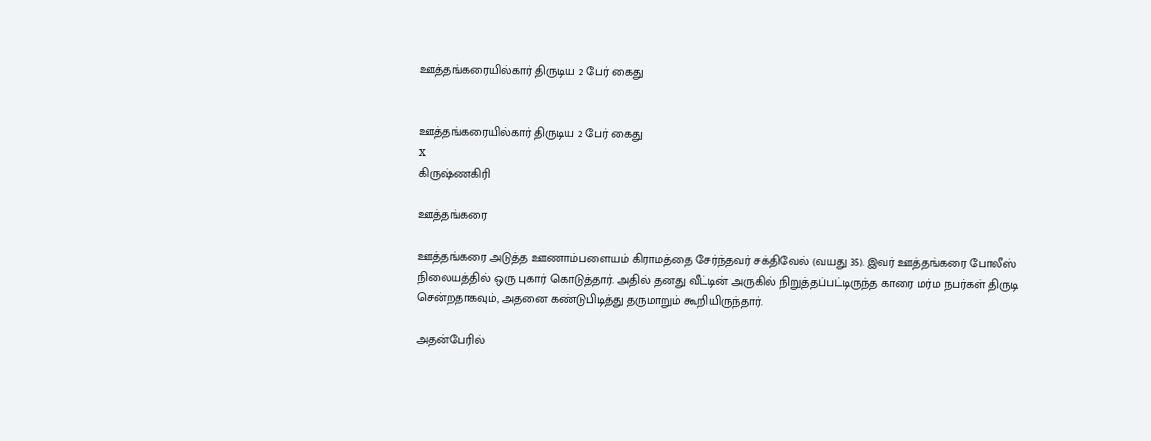ஊத்தங்கரையில்கார் திருடிய 2 பேர் கைது


ஊத்தங்கரையில்கார் திருடிய 2 பேர் கைது
x
கிருஷ்ணகிரி

ஊத்தங்கரை

ஊத்தங்கரை அடுத்த ஊணாம்பளையம் கிராமத்தை சேர்ந்தவர் சக்திவேல் (வயது 35). இவர் ஊத்தங்கரை போலீஸ் நிலையத்தில் ஒரு புகார் கொடுத்தார். அதில் தனது வீட்டின் அருகில் நிறுத்தப்பட்டிருந்த காரை மர்ம நபர்கள் திருடி சென்றதாகவும், அதனை கண்டுபிடித்து தருமாறும் கூறியிருந்தார்.

அதன்பேரில்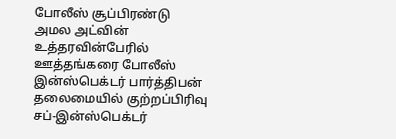போலீஸ் சூப்பிரண்டு அமல அட்வின் உத்தரவின்பேரில் ஊத்தங்கரை போலீஸ் இன்ஸ்பெக்டர் பார்த்திபன் தலைமையில் குற்றப்பிரிவு சப்-இன்ஸ்பெக்டர்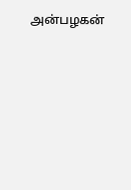அன்பழகன்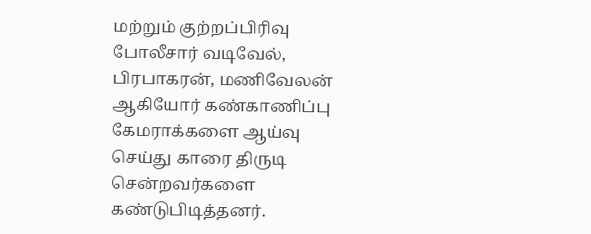மற்றும் குற்றப்பிரிவு போலீசார் வடிவேல், பிரபாகரன், மணிவேலன் ஆகியோர் கண்காணிப்பு கேமராக்களை ஆய்வு செய்து காரை திருடி சென்றவர்களை கண்டுபிடித்தனர்.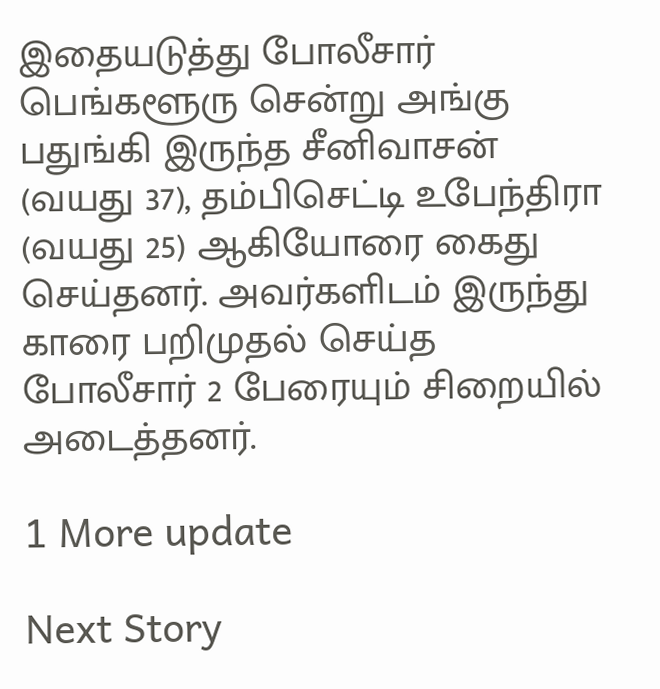இதையடுத்து போலீசார் பெங்களூரு சென்று அங்கு பதுங்கி இருந்த சீனிவாசன் (வயது 37), தம்பிசெட்டி உபேந்திரா (வயது 25) ஆகியோரை கைது செய்தனர். அவர்களிடம் இருந்து காரை பறிமுதல் செய்த போலீசார் 2 பேரையும் சிறையில் அடைத்தனர்.

1 More update

Next Story